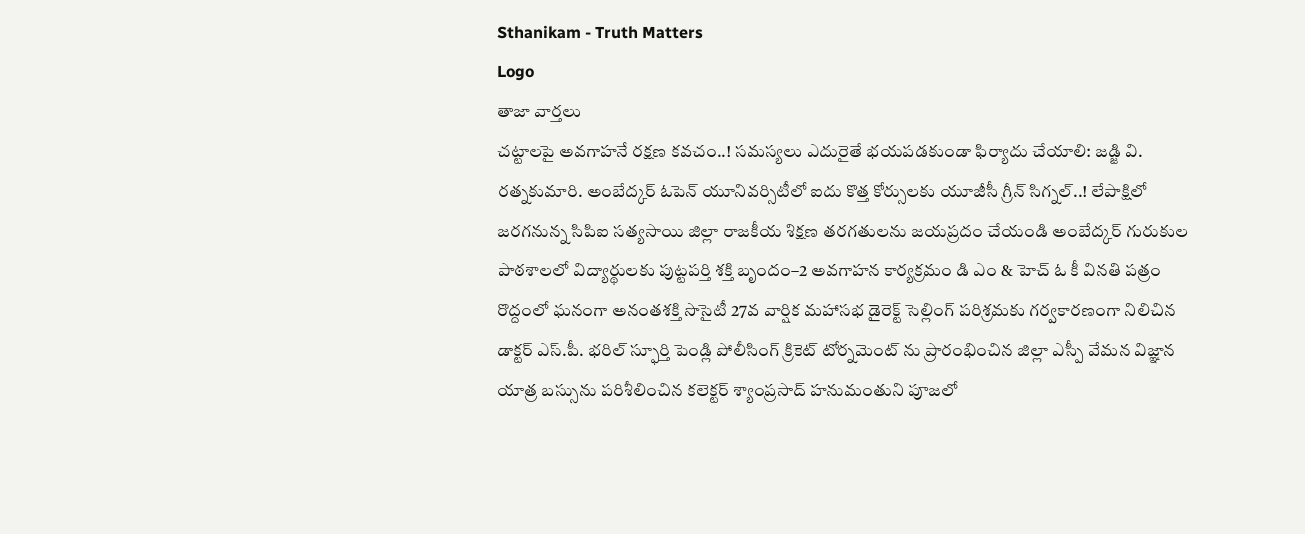Sthanikam - Truth Matters
Logo
తాజా వార్తలు
చట్టాలపై అవగాహనే రక్షణ కవచం..! సమస్యలు ఎదురైతే భయపడకుండా ఫిర్యాదు చేయాలి: జడ్జి వి. రత్నకుమారి. అంబేద్కర్ ఓపెన్ యూనివర్సిటీలో ఐదు కొత్త కోర్సులకు యూజీసీ గ్రీన్ సిగ్నల్..! లేపాక్షిలో జరగనున్న సిపిఐ సత్యసాయి జిల్లా రాజకీయ శిక్షణ తరగతులను జయప్రదం చేయండి అంబేద్కర్ గురుకుల పాఠశాలలో విద్యార్థులకు పుట్టపర్తి శక్తి బృందం–2 అవగాహన కార్యక్రమం డి ఎం & హెచ్ ఓ కీ వినతి పత్రం రొద్దంలో ఘనంగా అనంతశక్తి సొసైటీ 27వ వార్షిక మహాసభ డైరెక్ట్ సెల్లింగ్ పరిశ్రమకు గర్వకారణంగా నిలిచిన డాక్టర్ ఎస్.పీ. భరిల్ స్ఫూర్తి పెండ్లి పోలీసింగ్ క్రికెట్ టోర్నమెంట్ ను ప్రారంభించిన జిల్లా ఎస్పీ వేమన విజ్ఞాన యాత్ర బస్సును పరిశీలించిన కలెక్టర్ శ్యాంప్రసాద్ హనుమంతుని పూజలో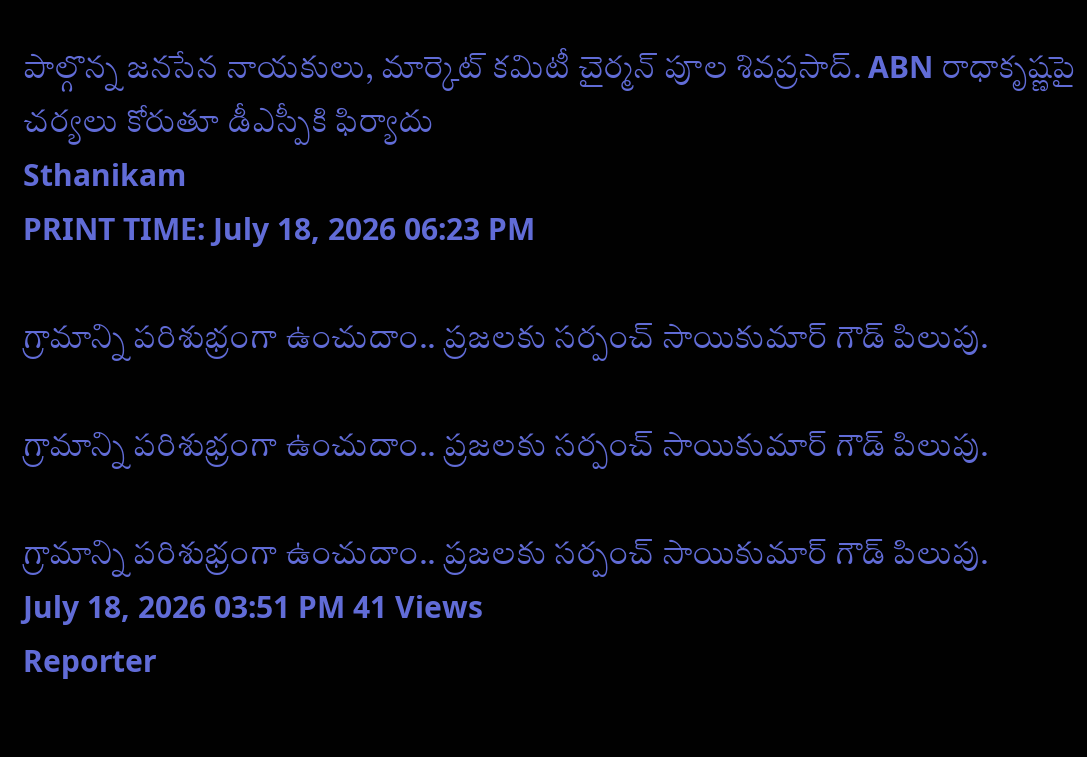పాల్గొన్న జనసేన నాయకులు, మార్కెట్ కమిటీ చైర్మన్ పూల శివప్రసాద్. ABN రాధాకృష్ణపై చర్యలు కోరుతూ డీఎస్పీకి ఫిర్యాదు
Sthanikam
PRINT TIME: July 18, 2026 06:23 PM

గ్రామాన్ని పరిశుభ్రంగా ఉంచుదాం.. ప్రజలకు సర్పంచ్ సాయికుమార్ గౌడ్ పిలుపు.

గ్రామాన్ని పరిశుభ్రంగా ఉంచుదాం.. ప్రజలకు సర్పంచ్ సాయికుమార్ గౌడ్ పిలుపు.

గ్రామాన్ని పరిశుభ్రంగా ఉంచుదాం.. ప్రజలకు సర్పంచ్ సాయికుమార్ గౌడ్ పిలుపు.
July 18, 2026 03:51 PM 41 Views
Reporter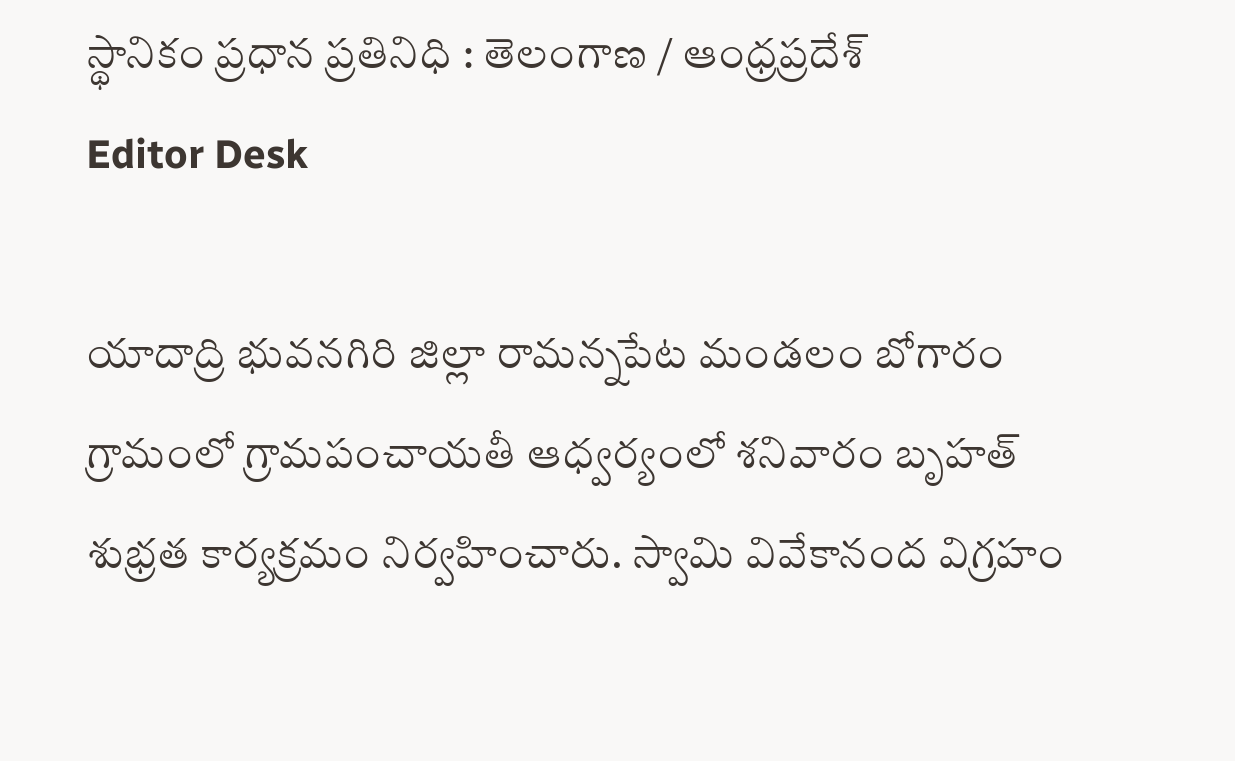స్థానికం ప్రధాన ప్రతినిధి : తెలంగాణ / ఆంధ్రప్రదేశ్
Editor Desk

యాదాద్రి భువనగిరి జిల్లా రామన్నపేట మండలం బోగారం గ్రామంలో గ్రామపంచాయతీ ఆధ్వర్యంలో శనివారం బృహత్‌ శుభ్రత కార్యక్రమం నిర్వహించారు. స్వామి వివేకానంద విగ్రహం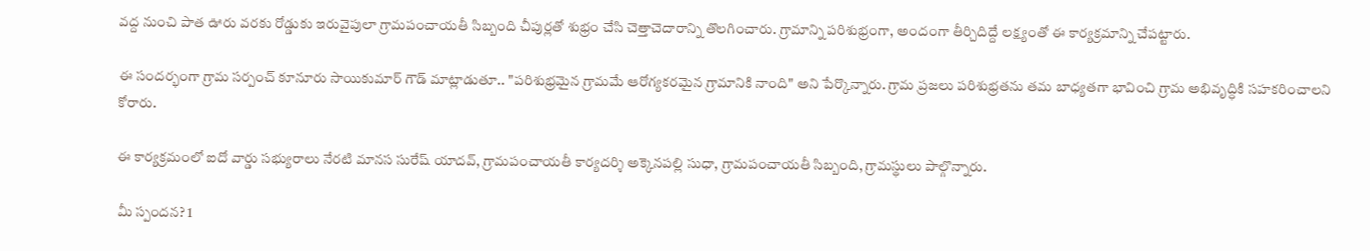వద్ద నుంచి పాత ఊరు వరకు రోడ్డుకు ఇరువైపులా గ్రామపంచాయతీ సిబ్బంది చీపుర్లతో శుభ్రం చేసి చెత్తాచెదారాన్ని తొలగించారు. గ్రామాన్ని పరిశుభ్రంగా, అందంగా తీర్చిదిద్దే లక్ష్యంతో ఈ కార్యక్రమాన్ని చేపట్టారు.

ఈ సందర్భంగా గ్రామ సర్పంచ్ కూనూరు సాయికుమార్ గౌడ్ మాట్లాడుతూ.. "పరిశుభ్రమైన గ్రామమే ఆరోగ్యకరమైన గ్రామానికి నాంది" అని పేర్కొన్నారు. గ్రామ ప్రజలు పరిశుభ్రతను తమ బాధ్యతగా భావించి గ్రామ అభివృద్ధికి సహకరించాలని కోరారు.

ఈ కార్యక్రమంలో ఐదో వార్డు సభ్యురాలు నేరటి మానస సురేష్ యాదవ్, గ్రామపంచాయతీ కార్యదర్శి అక్కెనపల్లి సుధా, గ్రామపంచాయతీ సిబ్బంది, గ్రామస్థులు పాల్గొన్నారు.

మీ స్పందన? 1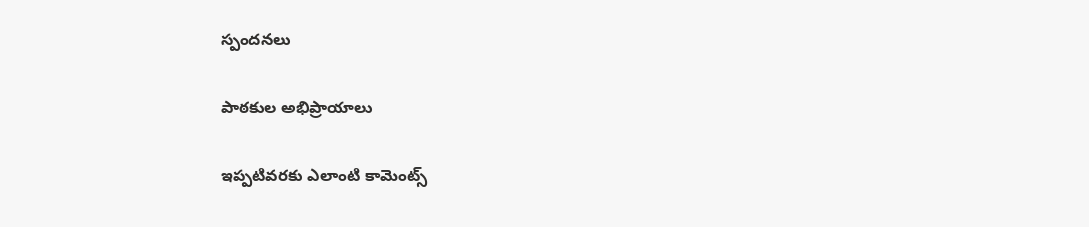స్పందనలు

పాఠకుల అభిప్రాయాలు

ఇప్పటివరకు ఎలాంటి కామెంట్స్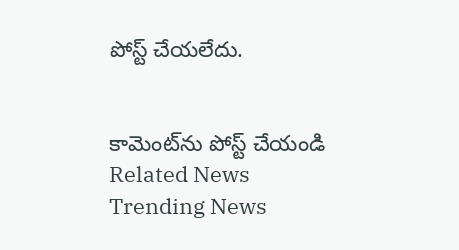పోస్ట్ చేయలేదు.


కామెంట్‌ను పోస్ట్ చేయండి
Related News
Trending News